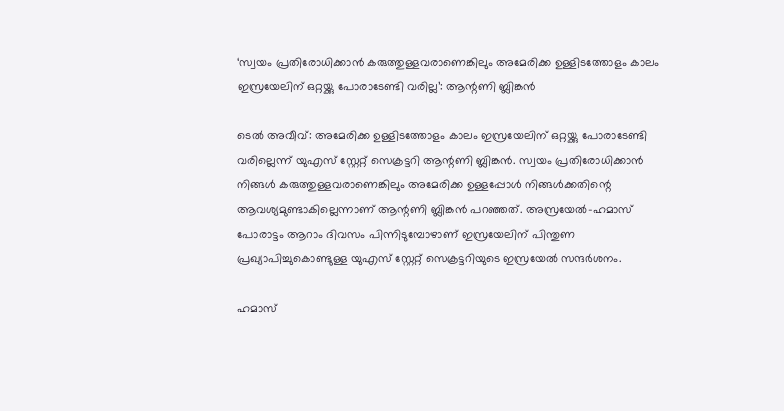‘സ്വയം പ്രതിരോധിക്കാന്‍ കരുത്തുള്ളവരാണെങ്കിലും അമേരിക്ക ഉള്ളിടത്തോളം കാലം ഇസ്രയേലിന് ഒറ്റയ്ക്കു പോരാടേണ്ടി വരില്ല’: ആന്റണി ബ്ലിങ്കന്‍

ടെല്‍ അവീവ്: അമേരിക്ക ഉള്ളിടത്തോളം കാലം ഇസ്രയേലിന് ഒറ്റയ്ക്കു പോരാടേണ്ടി വരില്ലെന്ന് യുഎസ് സ്റ്റേറ്റ് സെക്രട്ടറി ആന്റണി ബ്ലിങ്കന്‍. സ്വയം പ്രതിരോധിക്കാന്‍ നിങ്ങള്‍ കരുത്തുള്ളവരാണെങ്കിലും അമേരിക്ക ഉള്ളപ്പോള്‍ നിങ്ങള്‍ക്കതിന്റെ ആവശ്യമുണ്ടാകില്ലെന്നാണ് ആന്റണി ബ്ലിങ്കന്‍ പറഞ്ഞത്. അസ്രയേല്‍-ഹമാസ് പോരാട്ടം ആറാം ദിവസം പിന്നിടുമ്പോഴാണ് ഇസ്രയേലിന് പിന്തുണ പ്രഖ്യാപിച്ചുകൊണ്ടുള്ള യുഎസ് സ്റ്റേറ്റ് സെക്രട്ടറിയുടെ ഇസ്രയേല്‍ സന്ദര്‍ശനം.

ഹമാസ്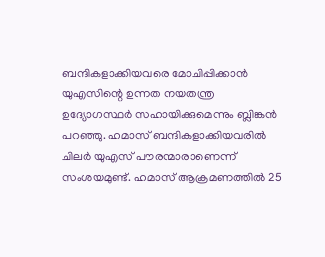ബന്ദികളാക്കിയവരെ മോചിപ്പിക്കാന്‍ യുഎസിന്റെ ഉന്നത നയതന്ത്ര ഉദ്യോഗസ്ഥര്‍ സഹായിക്കുമെന്നും ബ്ലിങ്കന്‍ പറഞ്ഞു. ഹമാസ് ബന്ദികളാക്കിയവരില്‍ ചിലര്‍ യുഎസ് പൗരന്മാരാണെന്ന് സംശയമുണ്ട്. ഹമാസ് ആക്രമണത്തില്‍ 25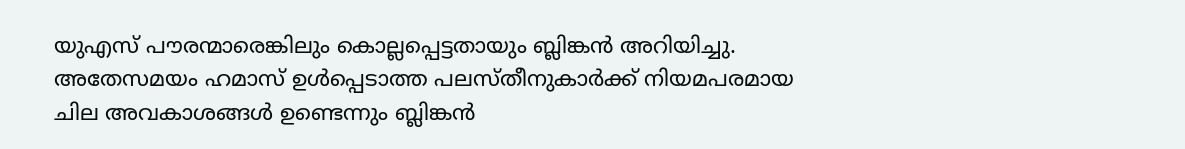യുഎസ് പൗരന്മാരെങ്കിലും കൊല്ലപ്പെട്ടതായും ബ്ലിങ്കന്‍ അറിയിച്ചു. അതേസമയം ഹമാസ് ഉള്‍പ്പെടാത്ത പലസ്തീനുകാര്‍ക്ക് നിയമപരമായ ചില അവകാശങ്ങള്‍ ഉണ്ടെന്നും ബ്ലിങ്കന്‍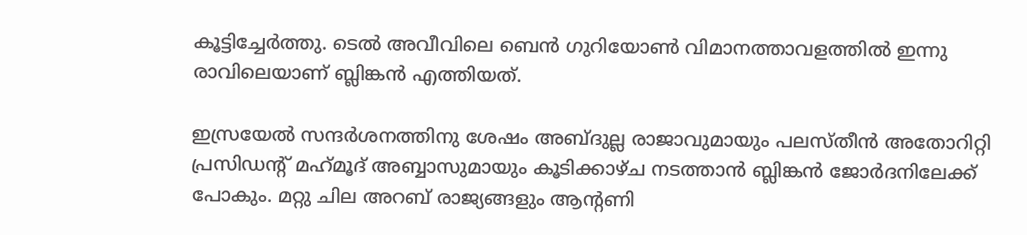കൂട്ടിച്ചേര്‍ത്തു. ടെല്‍ അവീവിലെ ബെന്‍ ഗുറിയോണ്‍ വിമാനത്താവളത്തില്‍ ഇന്നു രാവിലെയാണ് ബ്ലിങ്കന്‍ എത്തിയത്.

ഇസ്രയേല്‍ സന്ദര്‍ശനത്തിനു ശേഷം അബ്ദുല്ല രാജാവുമായും പലസ്തീന്‍ അതോറിറ്റി പ്രസിഡന്റ് മഹ്‌മൂദ് അബ്ബാസുമായും കൂടിക്കാഴ്ച നടത്താന്‍ ബ്ലിങ്കന്‍ ജോര്‍ദനിലേക്ക് പോകും. മറ്റു ചില അറബ് രാജ്യങ്ങളും ആന്റണി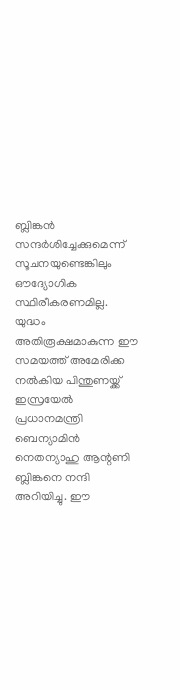ബ്ലിങ്കന്‍ സന്ദര്‍ശിച്ചേക്കുമെന്ന് സൂചനയുണ്ടെങ്കിലും ഔദ്യോഗിക സ്ഥിരീകരണമില്ല. യുദ്ധം അതിരൂക്ഷമാകുന്ന ഈ സമയത്ത് അമേരിക്ക നല്‍കിയ പിന്തുണയ്ക്ക് ഇസ്രയേല്‍ പ്രധാനമന്ത്രി ബെന്യാമിന്‍ നെതന്യാഹു ആന്റണി ബ്ലിങ്കനെ നന്ദി അറിയിച്ചു. ഈ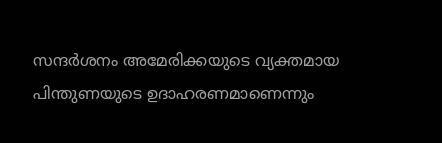സന്ദര്‍ശനം അമേരിക്കയുടെ വ്യക്തമായ പിന്തുണയുടെ ഉദാഹരണമാണെന്നും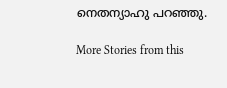നെതന്യാഹു പറഞ്ഞു.

More Stories from this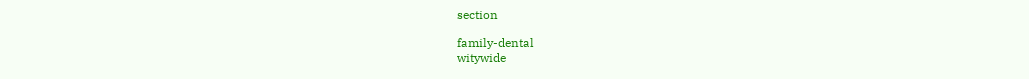section

family-dental
witywide